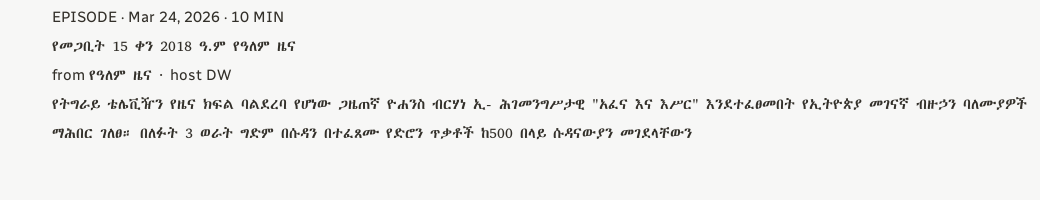EPISODE · Mar 24, 2026 · 10 MIN
የመጋቢት 15 ቀን 2018 ዓ.ም የዓለም ዜና
from የዓለም ዜና · host DW
የትግራይ ቴሌቪዥን የዜና ክፍል ባልደረባ የሆነው ጋዜጠኛ ዮሐንስ ብርሃነ ኢ- ሕገመንግሥታዊ "አፈና እና እሥር" እንደተፈፀመበት የኢትዮጵያ መገናኛ ብዙኃን ባለሙያዎች ማሕበር ገለፀ። በለፉት 3 ወራት ግድም በሱዳን በተፈጸሙ የድሮን ጥቃቶች ከ500 በላይ ሱዳናውያን መገደላቸውን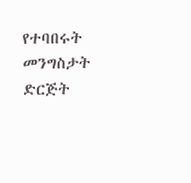የተባበሩት መንግስታት ድርጅት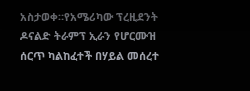አስታወቀ።የአሜሪካው ፕረዚደንት ዶናልድ ትራምፕ ኢራን የሆርሙዝ ሰርጥ ካልከፈተች በሃይል መሰረተ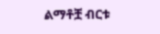ልማቶቿ ብርቱ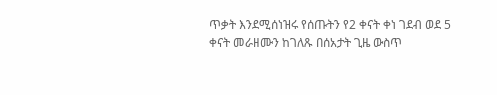ጥቃት እንደሚሰነዝሩ የሰጡትን የ2 ቀናት ቀነ ገደብ ወደ 5 ቀናት መራዘሙን ከገለጹ በሰአታት ጊዜ ውስጥ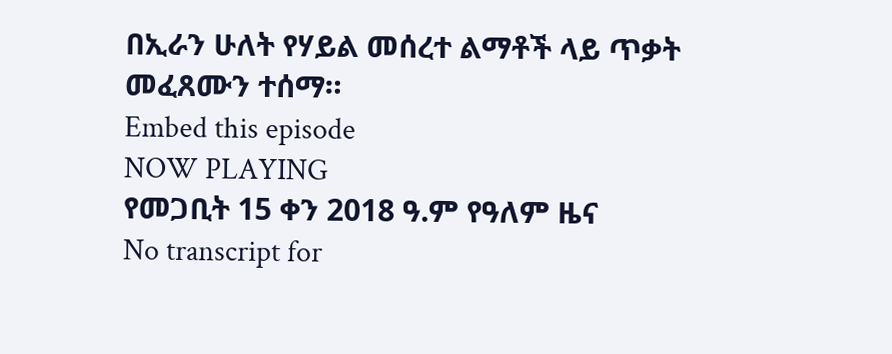በኢራን ሁለት የሃይል መሰረተ ልማቶች ላይ ጥቃት መፈጸሙን ተሰማ።
Embed this episode
NOW PLAYING
የመጋቢት 15 ቀን 2018 ዓ.ም የዓለም ዜና
No transcript for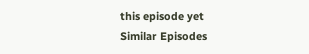this episode yet
Similar Episodes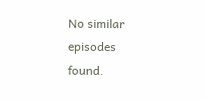No similar episodes found.